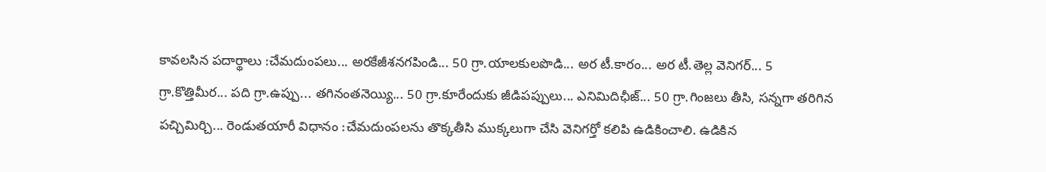కావలసిన పదార్థాలు :చేమదుంపలు... అరకేజీశనగపిండి... 50 గ్రా.యాలకులపొడి... అర టీ.కారం... అర టీ.తెల్ల వెనిగర్... 5 గ్రా.కొత్తిమీర... పది గ్రా.ఉప్పు... తగినంతనెయ్యి... 50 గ్రా.కూరేందుకు జీడిపప్పులు... ఎనిమిదిఛీజ్... 50 గ్రా.గింజలు తీసి, సన్నగా తరిగిన పచ్చిమిర్చి... రెండుతయారీ విధానం :చేమదుంపలను తొక్కతీసి ముక్కలుగా చేసి వెనిగర్తో కలిపి ఉడికించాలి. ఉడికిన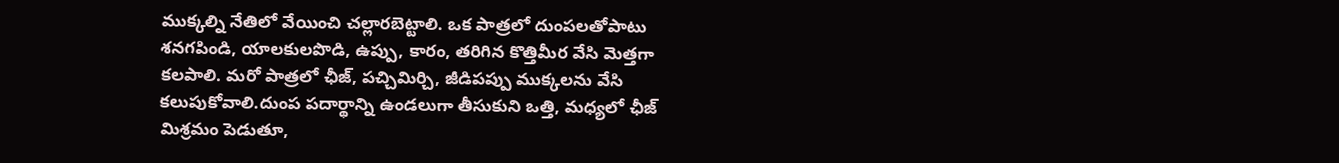ముక్కల్ని నేతిలో వేయించి చల్లారబెట్టాలి. ఒక పాత్రలో దుంపలతోపాటు శనగపిండి, యాలకులపొడి, ఉప్పు, కారం, తరిగిన కొత్తిమీర వేసి మెత్తగా కలపాలి. మరో పాత్రలో ఛీజ్, పచ్చిమిర్చి, జీడిపప్పు ముక్కలను వేసి కలుపుకోవాలి.దుంప పదార్థాన్ని ఉండలుగా తీసుకుని ఒత్తి, మధ్యలో ఛీజ్ మిశ్రమం పెడుతూ,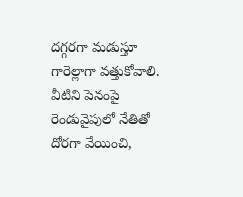దగ్గరగా మడుస్తూ గారెల్లాగా వత్తుకోవాలి. వీటిని పెనంపై రెండువైపులో నేతితో దోరగా వేయించి,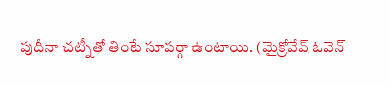పుదీనా చట్నీతో తింటే సూపర్గా ఉంటాయి. (మైక్రోవేవ్ ఓవెన్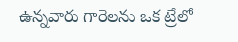ఉన్నవారు గారెలను ఒక ట్రేలో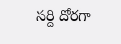సర్ది దోరగా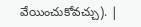వేయించుకోవచ్చు). |